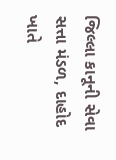જિલ્લા કાનૂની સેવા સત્તા મંડળ, દાહોદ ખાતે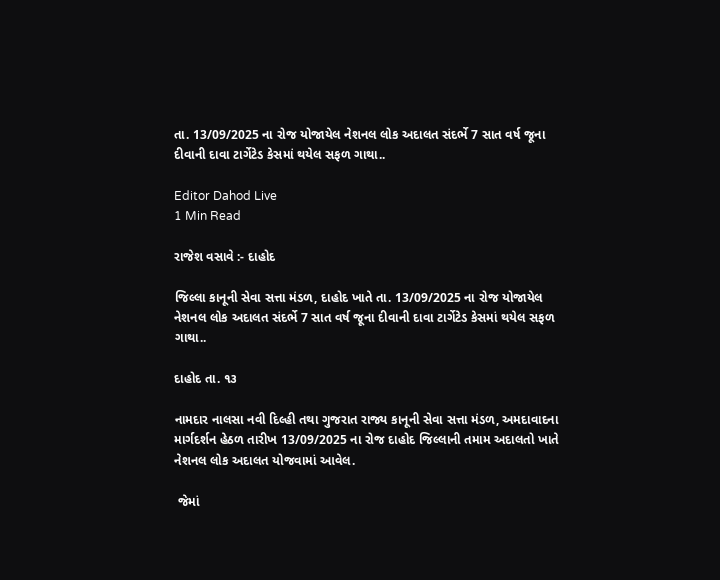તા. 13/09/2025 ના રોજ યોજાયેલ નેશનલ લોક અદાલત સંદર્ભે 7 સાત વર્ષ જૂના દીવાની દાવા ટાર્ગેટેડ કેસમાં થયેલ સફળ ગાથા..

Editor Dahod Live
1 Min Read

રાજેશ વસાવે :- દાહોદ

જિલ્લા કાનૂની સેવા સત્તા મંડળ, દાહોદ ખાતે તા. 13/09/2025 ના રોજ યોજાયેલ નેશનલ લોક અદાલત સંદર્ભે 7 સાત વર્ષ જૂના દીવાની દાવા ટાર્ગેટેડ કેસમાં થયેલ સફળ ગાથા..

દાહોદ તા. ૧૩

નામદાર નાલસા નવી દિલ્હી તથા ગુજરાત રાજ્ય કાનૂની સેવા સત્તા મંડળ, અમદાવાદના માર્ગદર્શન હેઠળ તારીખ 13/09/2025 ના રોજ દાહોદ જિલ્લાની તમામ અદાલતો ખાતે નેશનલ લોક અદાલત યોજવામાં આવેલ.

 જેમાં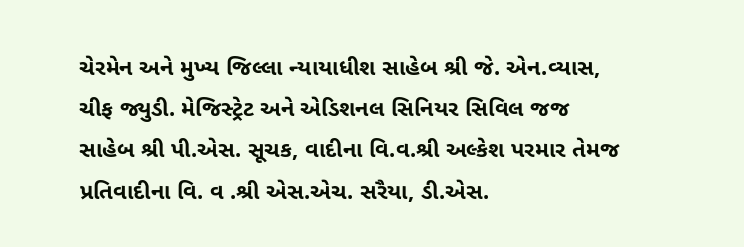ચેરમેન અને મુખ્ય જિલ્લા ન્યાયાધીશ સાહેબ શ્રી જે. એન.વ્યાસ, ચીફ જ્યુડી. મેજિસ્ટ્રેટ અને એડિશનલ સિનિયર સિવિલ જજ સાહેબ શ્રી પી.એસ. સૂચક, વાદીના વિ.વ.શ્રી અલ્કેશ પરમાર તેમજ પ્રતિવાદીના વિ. વ .શ્રી એસ.એચ. સરૈયા, ડી.એસ.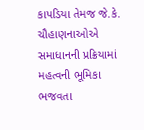કાપડિયા તેમજ જે.કે. ચૌહાણનાઓએ સમાધાનની પ્રક્રિયામાં મહત્વની ભૂમિકા ભજવતા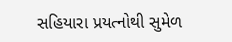સહિયારા પ્રયત્નોથી સુમેળ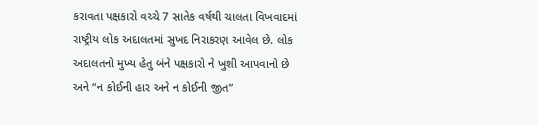કરાવતા પક્ષકારો વચ્ચે 7 સાતેક વર્ષથી ચાલતા વિખવાદમાં રાષ્ટ્રીય લોક અદાલતમાં સુખદ નિરાકરણ આવેલ છે. લોક અદાલતનો મુખ્ય હેતુ બંને પક્ષકારો ને ખુશી આપવાનો છે અને “ન કોઈની હાર અને ન કોઈની જીત”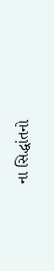ના સિદ્ધાંતનો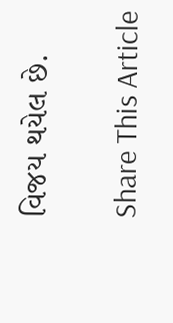વિજય થયેલ છે.

Share This Article